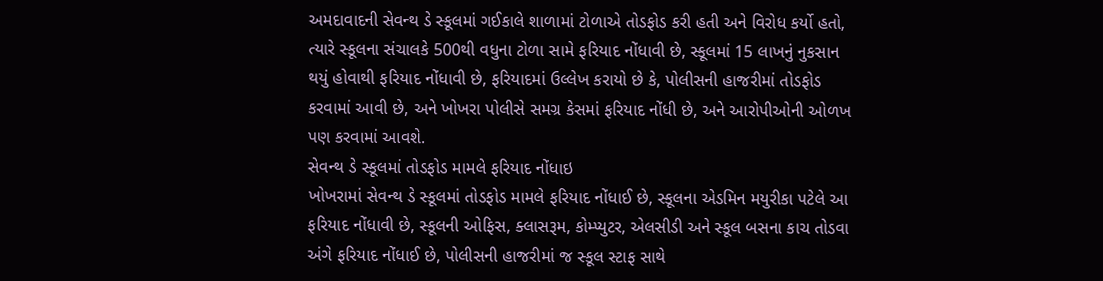અમદાવાદની સેવન્થ ડે સ્કૂલમાં ગઈકાલે શાળામાં ટોળાએ તોડફોડ કરી હતી અને વિરોધ કર્યો હતો, ત્યારે સ્કૂલના સંચાલકે 500થી વધુના ટોળા સામે ફરિયાદ નોંધાવી છે, સ્કૂલમાં 15 લાખનું નુકસાન થયું હોવાથી ફરિયાદ નોંધાવી છે, ફરિયાદમાં ઉલ્લેખ કરાયો છે કે, પોલીસની હાજરીમાં તોડફોડ કરવામાં આવી છે, અને ખોખરા પોલીસે સમગ્ર કેસમાં ફરિયાદ નોંધી છે, અને આરોપીઓની ઓળખ પણ કરવામાં આવશે.
સેવન્થ ડે સ્કૂલમાં તોડફોડ મામલે ફરિયાદ નોંધાઇ
ખોખરામાં સેવન્થ ડે સ્કૂલમાં તોડફોડ મામલે ફરિયાદ નોંધાઈ છે, સ્કૂલના એડમિન મયુરીકા પટેલે આ ફરિયાદ નોંધાવી છે, સ્કૂલની ઓફિસ, ક્લાસરૂમ, કોમ્પ્યુટર, એલસીડી અને સ્કૂલ બસના કાચ તોડવા અંગે ફરિયાદ નોંધાઈ છે, પોલીસની હાજરીમાં જ સ્કૂલ સ્ટાફ સાથે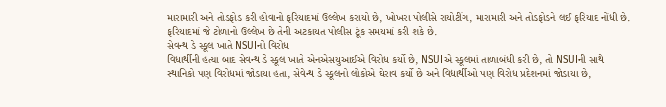મારામારી અને તોડફોડ કરી હોવાનો ફરિયાદમાં ઉલ્લેખ કરાયો છે, ખોખરા પોલીસે રાયોટીંગ, મારામારી અને તોડફોડને લઈ ફરિયાદ નોંધી છે. ફરિયાદમાં જે ટોળાનો ઉલ્લેખ છે તેની અટકાયત પોલીસ ટૂંક સમયમાં કરી શકે છે.
સેવન્થ ડે સ્કૂલ ખાતે NSUIનો વિરોધ
વિધાર્થીની હત્યા બાદ સેવન્થ ડે સ્કૂલ ખાતે એનએસયુઆઈએ વિરોધ કર્યો છે, NSUIએ સ્કૂલમાં તાળાબંધી કરી છે, તો NSUIની સાથે સ્થાનિકો પણ વિરોધમાં જોડાયા હતા, સેવેન્થ ડે સ્કૂલનો લોકોએ ઘેરાવ કર્યો છે અને વિદ્યાર્થીઓ પણ વિરોધ પ્રદેશનમાં જોડાયા છે,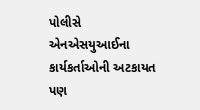પોલીસે એનએસયુઆઈના કાર્યકર્તાઓની અટકાયત પણ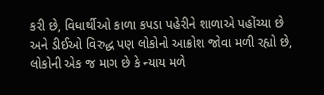કરી છે, વિધાર્થીઓ કાળા કપડા પહેરીને શાળાએ પહોંચ્યા છે અને ડીઈઓ વિરુદ્ધ પણ લોકોનો આક્રોશ જોવા મળી રહ્યો છે, લોકોની એક જ માગ છે કે ન્યાય મળે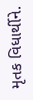મૃતક વિધાર્થીને.